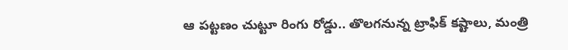ఆ పట్టణం చుట్టూ రింగు రోడ్డు.. తొలగనున్న ట్రాఫిక్ కష్టాలు, మంత్రి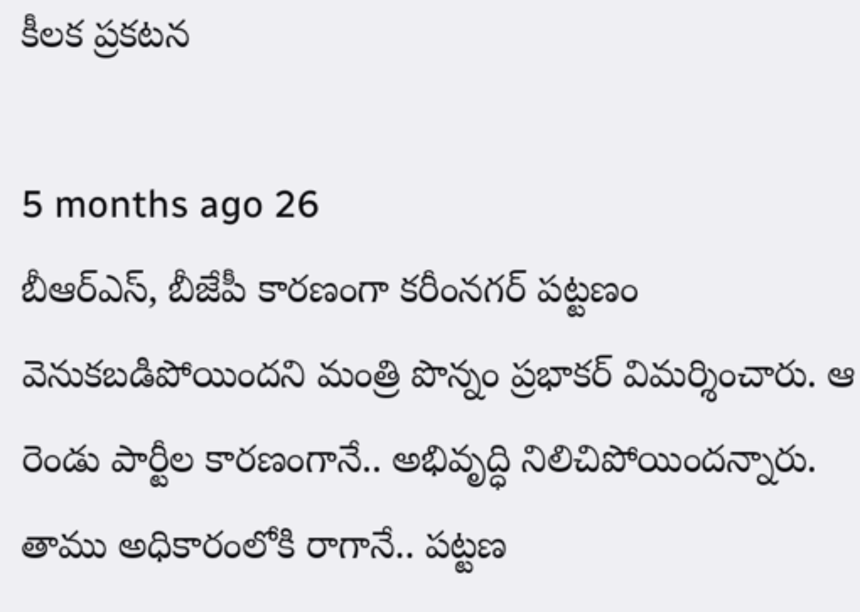కీలక ప్రకటన

5 months ago 26
బీఆర్ఎస్, బీజేపీ కారణంగా కరీంనగర్ పట్టణం వెనుకబడిపోయిందని మంత్రి పొన్నం ప్రభాకర్ విమర్శించారు. ఆ రెండు పార్టీల కారణంగానే.. అభివృద్ధి నిలిచిపోయిందన్నారు. తాము అధికారంలోకి రాగానే.. పట్టణ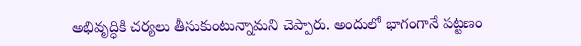అభివృద్ధికి చర్యలు తీసుకుంటున్నామని చెప్పారు. అందులో భాగంగానే పట్టణం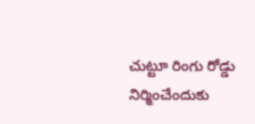చుట్టూ రింగు రోడ్డు నిర్మించేందుకు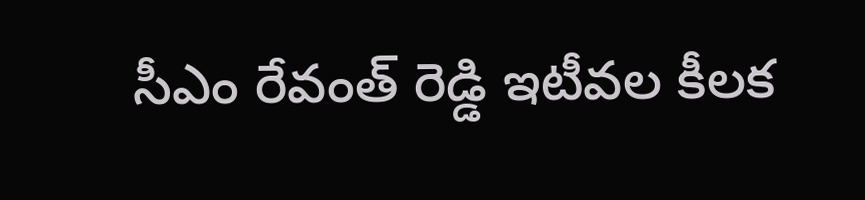సీఎం రేవంత్ రెడ్డి ఇటీవల కీలక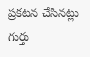ప్రకటన చేసినట్లు గుర్తు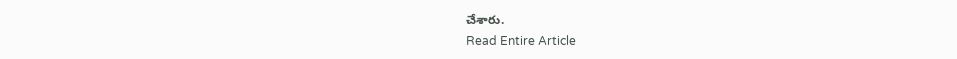చేశారు.
Read Entire Article